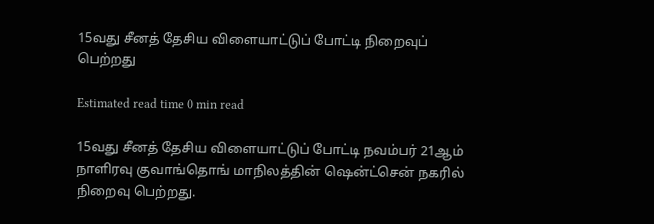15வது சீனத் தேசிய விளையாட்டுப் போட்டி நிறைவுப் பெற்றது

Estimated read time 0 min read

15வது சீனத் தேசிய விளையாட்டுப் போட்டி நவம்பர் 21ஆம் நாளிரவு குவாங்தொங் மாநிலத்தின் ஷென்ட்சென் நகரில் நிறைவு பெற்றது.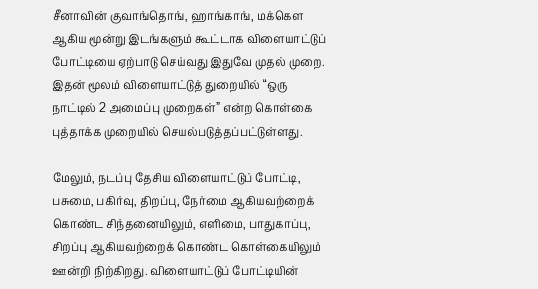சீனாவின் குவாங்தொங், ஹாங்காங், மக்கௌ ஆகிய மூன்று இடங்களும் கூட்டாக விளையாட்டுப் போட்டியை ஏற்பாடு செய்வது இதுவே முதல் முறை. இதன் மூலம் விளையாட்டுத் துறையில் “ஒரு நாட்டில் 2 அமைப்பு முறைகள்” என்ற கொள்கை புத்தாக்க முறையில் செயல்படுத்தப்பட்டுள்ளது.

மேலும், நடப்பு தேசிய விளையாட்டுப் போட்டி, பசுமை, பகிர்வு, திறப்பு, நேர்மை ஆகியவற்றைக் கொண்ட சிந்தனையிலும், எளிமை, பாதுகாப்பு, சிறப்பு ஆகியவற்றைக் கொண்ட கொள்கையிலும் ஊன்றி நிற்கிறது. விளையாட்டுப் போட்டியின்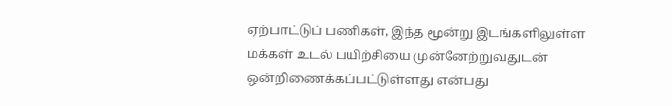ஏற்பாட்டுப் பணிகள், இந்த மூன்று இடங்களிலுள்ள மக்கள் உடல் பயிற்சியை முன்னேற்றுவதுடன் ஒன்றிணைக்கப்பட்டுள்ளது என்பது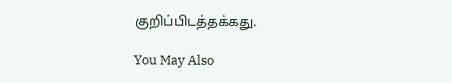குறிப்பிடத்தக்கது.

You May Also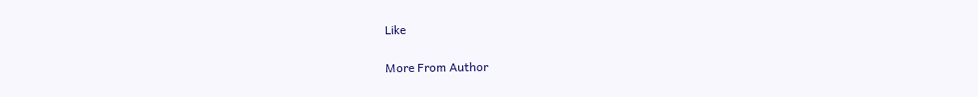Like

More From Author